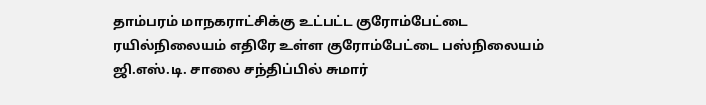தாம்பரம் மாநகராட்சிக்கு உட்பட்ட குரோம்பேட்டை ரயில்நிலையம் எதிரே உள்ள குரோம்பேட்டை பஸ்நிலையம் ஜி.எஸ்.டி. சாலை சந்திப்பில் சுமார்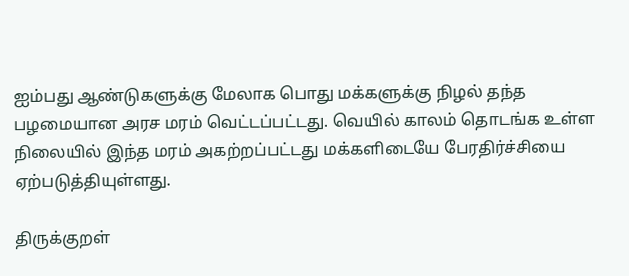ஐம்பது ஆண்டுகளுக்கு மேலாக பொது மக்களுக்கு நிழல் தந்த பழமையான அரச மரம் வெட்டப்பட்டது. வெயில் காலம் தொடங்க உள்ள நிலையில் இந்த மரம் அகற்றப்பட்டது மக்களிடையே பேரதிர்ச்சியை ஏற்படுத்தியுள்ளது.

திருக்குறள்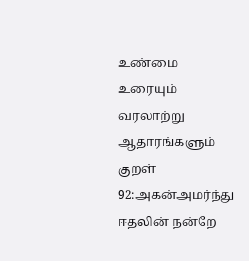உண்மை உரையும் வரலாற்று ஆதாரங்களும்
குறள் 92:அகன்அமர்ந்து ஈதலின் நன்றே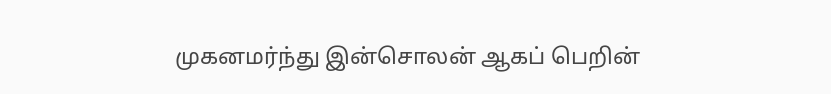முகனமர்ந்து இன்சொலன் ஆகப் பெறின்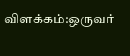விளக்கம்:ஒருவர்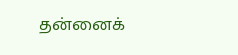தன்னைக்